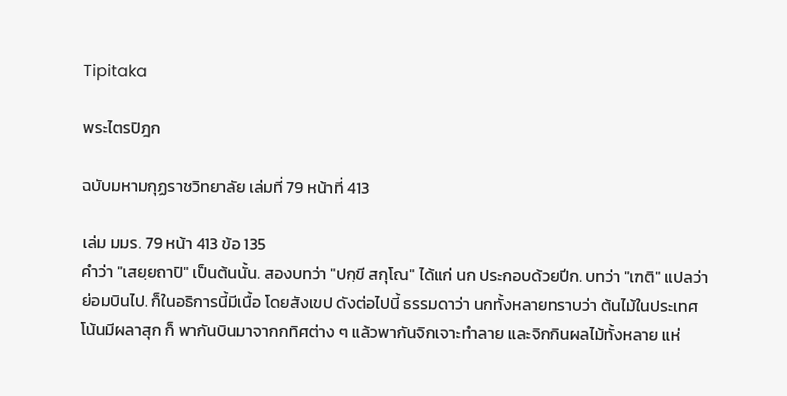Tipitaka

พระไตรปิฎก

ฉบับมหามกุฏราชวิทยาลัย เล่มที่ 79 หน้าที่ 413

เล่ม มมร. 79 หน้า 413 ข้อ 135
คำว่า "เสยฺยถาปิ" เป็นต้นนั้น. สองบทว่า "ปกฺขี สกุโณ" ได้แก่ นก ประกอบด้วยปีก. บทว่า "เฑติ" แปลว่า ย่อมบินไป. ก็ในอธิการนี้มีเนื้อ โดยสังเขป ดังต่อไปนี้ ธรรมดาว่า นกทั้งหลายทราบว่า ต้นไม้ในประเทศโน้นมีผลาสุก ก็ พากันบินมาจากกทิศต่าง ๆ แล้วพากันจิกเจาะทำลาย และจิกกินผลไม้ทั้งหลาย แห่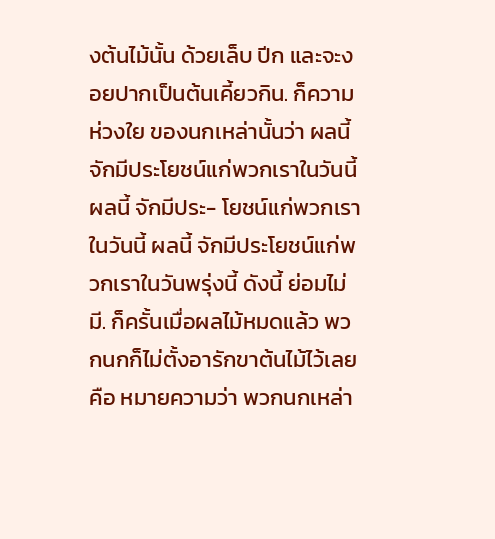งต้นไม้นั้น ด้วยเล็บ ปีก และจะงอยปากเป็นต้นเคี้ยวกิน. ก็ความห่วงใย ของนกเหล่านั้นว่า ผลนี้ จักมีประโยชน์แก่พวกเราในวันนี้ ผลนี้ จักมีประ- โยชน์แก่พวกเราในวันนี้ ผลนี้ จักมีประโยชน์แก่พวกเราในวันพรุ่งนี้ ดังนี้ ย่อมไม่มี. ก็ครั้นเมื่อผลไม้หมดแล้ว พวกนกก็ไม่ตั้งอารักขาต้นไม้ไว้เลย คือ หมายความว่า พวกนกเหล่า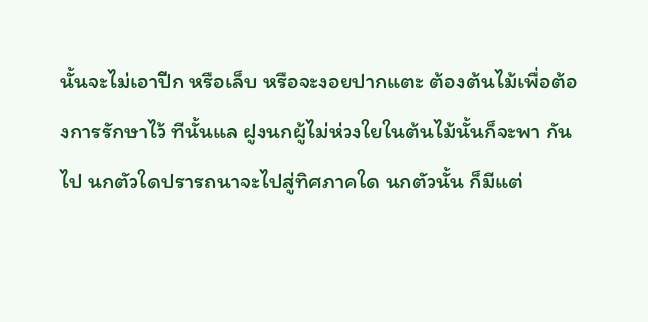นั้นจะไม่เอาปีก หรือเล็บ หรือจะงอยปากแตะ ต้องต้นไม้เพื่อต้องการรักษาไว้ ทีนั้นแล ฝูงนกผู้ไม่ห่วงใยในต้นไม้นั้นก็จะพา กันไป นกตัวใดปรารถนาจะไปสู่ทิศภาคใด นกตัวนั้น ก็มีแต่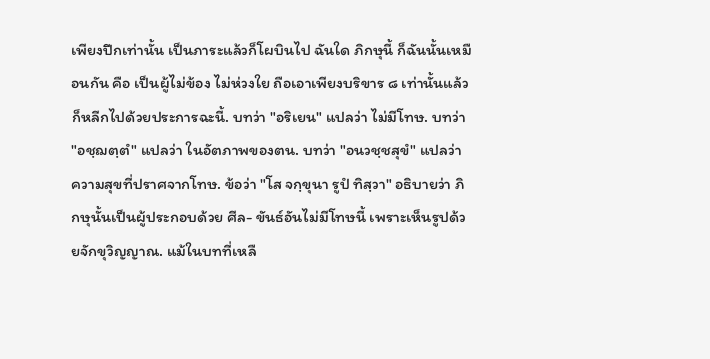เพียงปีกเท่านั้น เป็นภาระแล้วก็โผบินไป ฉันใด ภิกษุนี้ ก็ฉันนั้นเหมือนกัน คือ เป็นผู้ไม่ข้อง ไม่ห่วงใย ถือเอาเพียงบริขาร ๘ เท่านั้นแล้วก็หลีกไปด้วยประการฉะนี้. บทว่า "อริเยน" แปลว่า ไม่มีโทษ. บทว่า "อชฺฌตฺตํ" แปลว่า ในอัตภาพของตน. บทว่า "อนวชฺชสุขํ" แปลว่า ความสุขที่ปราศจากโทษ. ข้อว่า "โส จกฺขุนา รูปํ ทิสฺวา" อธิบายว่า ภิกษุนั้นเป็นผู้ประกอบด้วย ศีล- ขันธ์อันไม่มีโทษนี้ เพราะเห็นรูปด้วยจักขุวิญญาณ. แม้ในบทที่เหลื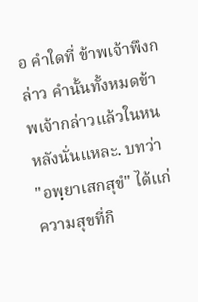อ คำใดที่ ข้าพเจ้าพึงกล่าว คำนั้นทั้งหมดข้าพเจ้ากล่าวแล้วในหนหลังนั่นแหละ. บทว่า "อพฺยาเสกสุขํ" ได้แก่ ความสุขที่กิ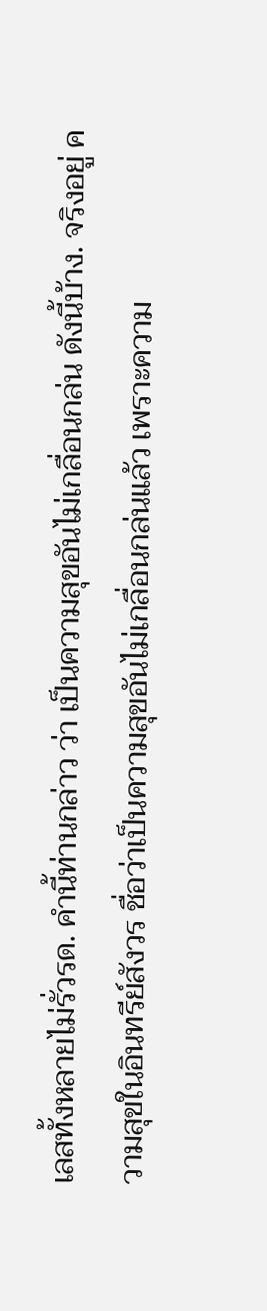เลสทั้งหลายไม่รั่วรด. คำนี้ท่านกล่าว ว่า เป็นความสุขอันไม่เกลื่อนกล่น ดังนี้บ้าง. จริงอยู่ ความสุขในอินทรีย์สังวร ชื่อว่าเป็นความสุขอันไม่เกลื่อนกล่นแล้ว เพราะความ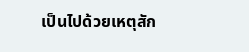เป็นไปด้วยเหตุสัก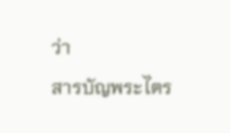ว่า
สารบัญพระไตร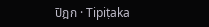ปิฎก · Tipiṭaka